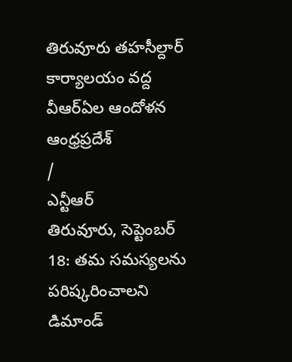తిరువూరు తహసీల్దార్ కార్యాలయం వద్ద వీఆర్ఏల ఆందోళన
ఆంధ్రప్రదేశ్
/
ఎన్టీఆర్
తిరువూరు, సెప్టెంబర్ 18: తమ సమస్యలను పరిష్కరించాలని డిమాండ్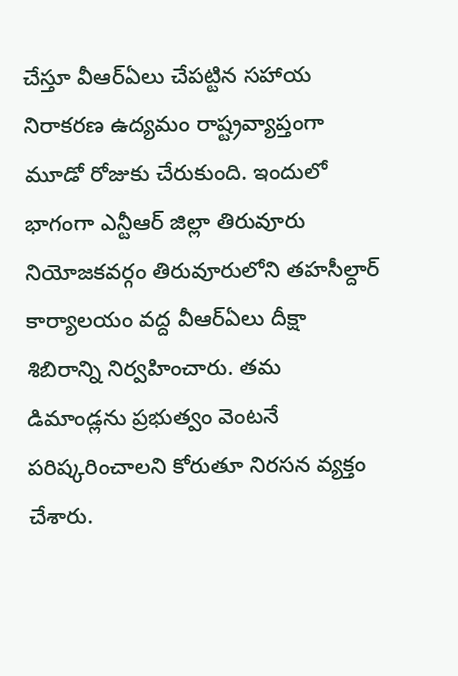చేస్తూ వీఆర్ఏలు చేపట్టిన సహాయ నిరాకరణ ఉద్యమం రాష్ట్రవ్యాప్తంగా మూడో రోజుకు చేరుకుంది. ఇందులో భాగంగా ఎన్టీఆర్ జిల్లా తిరువూరు నియోజకవర్గం తిరువూరులోని తహసీల్దార్ కార్యాలయం వద్ద వీఆర్ఏలు దీక్షా శిబిరాన్ని నిర్వహించారు. తమ డిమాండ్లను ప్రభుత్వం వెంటనే పరిష్కరించాలని కోరుతూ నిరసన వ్యక్తం చేశారు.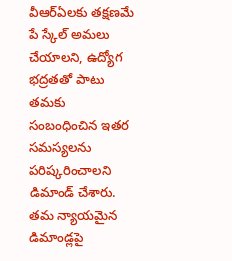వీఆర్ఏలకు తక్షణమే పే స్కేల్ అమలు చేయాలని, ఉద్యోగ భద్రతతో పాటు తమకు సంబంధించిన ఇతర సమస్యలను పరిష్కరించాలని డిమాండ్ చేశారు. తమ న్యాయమైన డిమాండ్లపై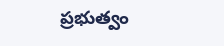ప్రభుత్వం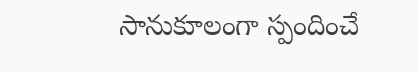సానుకూలంగా స్పందించే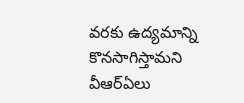వరకు ఉద్యమాన్ని కొనసాగిస్తామని వీఆర్ఏలు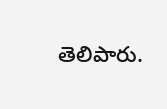తెలిపారు.